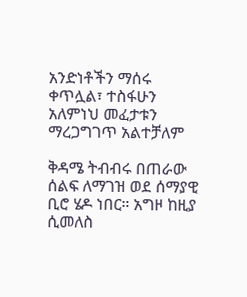አንድነቶችን ማሰሩ ቀጥሏል፣ ተስፋሁን አለምነህ መፈታቱን ማረጋግገጥ አልተቻለም

ቅዳሜ ትብብሩ በጠራው ሰልፍ ለማገዝ ወደ ሰማያዊ ቢሮ ሄዶ ነበር። አግዞ ከዚያ ሲመለስ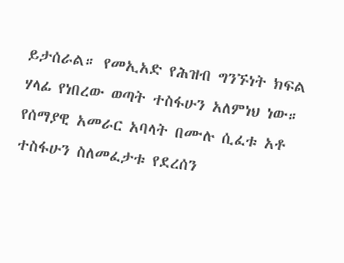ይታሰራል። የመኢአድ የሕዝብ ግንኙነት ክፍል ሃላፊ የነበረው ወጣት ተስፋሁን አለምነህ ነው። የሰማያዊ አመራር አባላት በሙሉ ሲፈቱ አቶ ተስፋሁን ስለመፈታቱ የደረሰን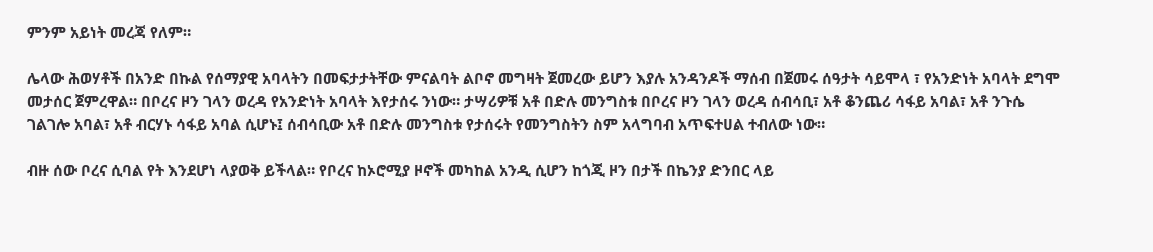ምንም አይነት መረጃ የለም።

ሌላው ሕወሃቶች በአንድ በኩል የሰማያዊ አባላትን በመፍታታትቸው ምናልባት ልቦኖ መግዛት ጀመረው ይሆን እያሉ አንዳንዶች ማሰብ በጀመሩ ሰዓታት ሳይሞላ ፣ የአንድነት አባላት ደግሞ መታሰር ጀምረዋል። በቦረና ዞን ገላን ወረዳ የአንድነት አባላት እየታሰሩ ንነው። ታሣሪዎቹ አቶ በድሉ መንግስቱ በቦረና ዞን ገላን ወረዳ ሰብሳቢ፣ አቶ ቆንጨሪ ሳፋይ አባል፣ አቶ ንጉሴ ገልገሎ አባል፣ አቶ ብርሃኑ ሳፋይ አባል ሲሆኑ፤ ሰብሳቢው አቶ በድሉ መንግስቱ የታሰሩት የመንግስትን ስም አላግባብ አጥፍተሀል ተብለው ነው።

ብዙ ሰው ቦረና ሲባል የት እንደሆነ ላያወቅ ይችላል። የቦረና ከኦሮሚያ ዞኖች መካከል አንዲ ሲሆን ከጎጂ ዞን በታች በኬንያ ድንበር ላይ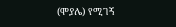(ሞያሌ) የሚገኝ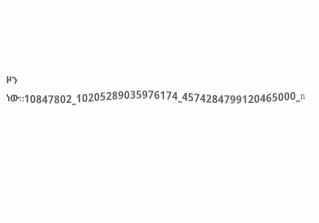ዞን ነው።10847802_10205289035976174_4574284799120465000_n